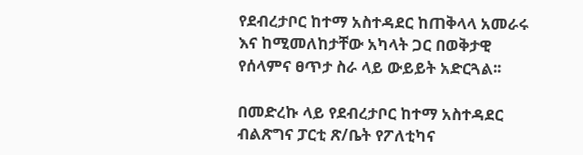የደብረታቦር ከተማ አስተዳደር ከጠቅላላ አመራሩ እና ከሚመለከታቸው አካላት ጋር በወቅታዊ የሰላምና ፀጥታ ስራ ላይ ውይይት አድርጓል፡፡

በመድረኩ ላይ የደብረታቦር ከተማ አስተዳደር ብልጽግና ፓርቲ ጽ/ቤት የፖለቲካና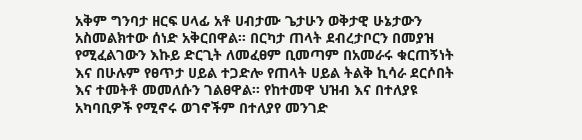አቅም ግንባታ ዘርፍ ሀላፊ አቶ ሀብታሙ ጌታሁን ወቅታዊ ሁኔታውን አስመልክተው ሰነድ አቅርበዋል፡፡ በርካታ ጠላት ደብረታቦርን በመያዝ የሚፈልገውን እኩይ ድርጊት ለመፈፀም ቢመጣም በአመራሩ ቁርጠኝነት እና በሁሉም የፀጥታ ሀይል ተጋድሎ የጠላት ሀይል ትልቅ ኪሳራ ደርሶበት እና ተመትቶ መመለሱን ገልፀዋል፡፡ የከተመዋ ህዝብ እና በተለያዩ አካባቢዎች የሚኖሩ ወገኖችም በተለያየ መንገድ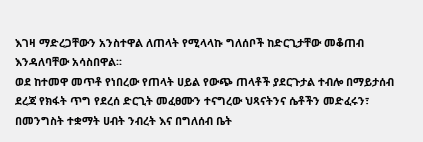እገዛ ማድረጋቸውን አንስተዋል ለጠላት የሚላላኩ ግለሰቦች ከድርጊታቸው መቆጠብ እንዳለባቸው አሳስበዋል፡፡
ወደ ከተመዋ መጥቶ የነበረው የጠላት ሀይል የውጭ ጠላቶች ያደርጉታል ተብሎ በማይታሰብ ደረጃ የክፋት ጥግ የደረሰ ድርጊት መፈፀሙን ተናግረው ህጻናትንና ሴቶችን መድፈሩን፣ በመንግስት ተቋማት ሀብት ንብረት እና በግለሰብ ቤት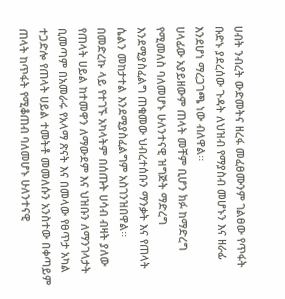ሀብት ንብረት ውድመትና ዘረፋ መፈፀሙንም ገልፀው የጥፋት ቡድኑ ያደረሰው ጉዳት ለህዝብ የማያስብ መሆኑን እና ዘራፊ እንደሆነ ማረጋገጫ ነው ብለዋል፡፡
ሀላፊው አያይዘውም ጠላት መቸም ቢሆን ክፉ ከማድረግ የሚመለስ ባለመሆኑ ሁለንተናዊ ዝግጅት ማድረግ እንደሚያስፈልግ ጠቁመው ህብረተሰቡን ማንቃት እና የጠላት ሴልን መከታተል እንደሚያስፈልግም አስገንዝበዋል፡፡
በመድረኩ ላይ የተገኙ አካላትም በሰጡት ሀሳብ ብዛት ያለው የጠላት ሀይል ከተመዋን ለማውደም እና ህዝቡን ለማንገላታት ቢመጣም በአመራሩ የአላማ ጽናት እና በመላው የፀጥታ አካል ተጋድሎ የጠላት ሀይል ተመትቶ መመለሱን አንስተው በቀጣይም ጠላት ከጥፋት የሚቆጠብ ባለመሆኑ ሁለንተናዊ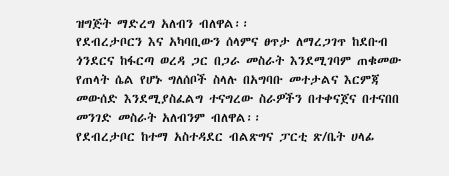ዝግጅት ማድረግ አለብን ብለዋል፡፡
የደብረታቦርን እና አካባቢውን ሰላምና ፀጥታ ለማረጋገጥ ከደቡብ ጎንደርና ከፋርጣ ወረዳ ጋር በጋራ መስራት እንደሚገባም ጠቁመው የጠላት ሴል የሆኑ ግለሰቦች ስላሉ በአግባቡ መተታልና እርምጃ መውሰድ እንደሚያስፈልግ ተናግረው ስራዎችን በተቀናጀና በተናበበ መንገድ መስራት አለብንም ብለዋል፡፡
የደብረታቦር ከተማ አስተዳደር ብልጽግና ፓርቲ ጽ/ቤት ሀላፊ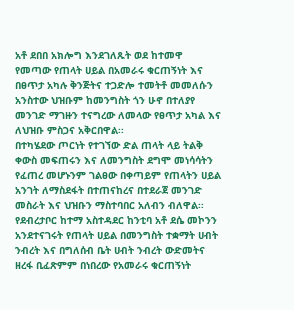አቶ ደበበ አክሎግ እንደገለጹት ወደ ከተመዋ የመጣው የጠላት ሀይል በአመራሩ ቁርጠኝነት እና በፀጥታ አካሉ ቅንጅትና ተጋድሎ ተመትቶ መመለሱን አንስተው ህዝቡም ከመንግስት ጎን ሁኖ በተለያየ መንገድ ማገዙን ተናግረው ለመላው የፀጥታ አካል እና ለህዝቡ ምስጋና አቅርበዋል፡፡
በተካሄደው ጦርነት የተገኘው ድል ጠላት ላይ ትልቅ ቀውስ መፍጠሩን እና ለመንግስት ደግሞ መነሳሳትን የፈጠረ መሆኑንም ገልፀው በቀጣይም የጠላትን ሀይል አንገት ለማስደፋት በተጠናከረና በተደራጀ መንገድ መስራት እና ህዝቡን ማስተባበር አለብን ብለዋል፡፡
የደብረታቦር ከተማ አስተዳደር ከንቲባ አቶ ደሴ መኮንን አንደተናገሩት የጠላት ሀይል በመንግስት ተቋማት ሀብት ንብረት እና በግለሰብ ቤት ሀብት ንብረት ውድመትና ዘረፋ ቢፈጽምም በነበረው የአመራሩ ቁርጠኝነት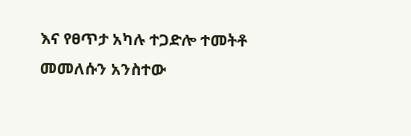እና የፀጥታ አካሉ ተጋድሎ ተመትቶ መመለሱን አንስተው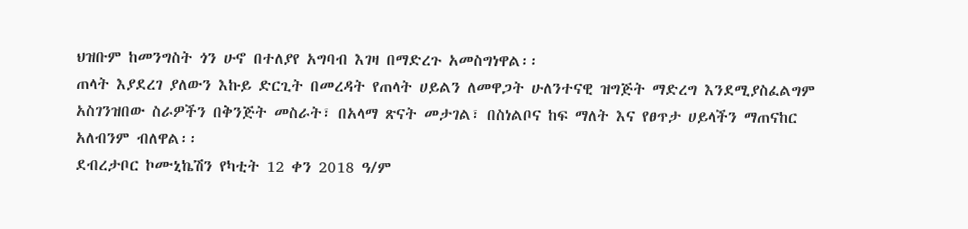ህዝቡም ከመንግስት ጎን ሁኖ በተለያየ አግባብ እገዛ በማድረጉ አመስግነዋል፡፡
ጠላት እያደረገ ያለውን እኩይ ድርጊት በመረዳት የጠላት ሀይልን ለመዋጋት ሁለንተናዊ ዝግጅት ማድረግ እንደሚያስፈልግም አስገንዝበው ስራዎችን በቅንጅት መስራት፣ በአላማ ጽናት መታገል፣ በስነልቦና ከፍ ማለት እና የፀጥታ ሀይላችን ማጠናከር አለብንም ብለዋል፡፡
ደብረታቦር ኮሙኒኬሽን የካቲት 12 ቀን 2018 ዓ/ም